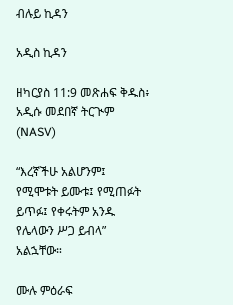ብሉይ ኪዳን

አዲስ ኪዳን

ዘካርያስ 11:9 መጽሐፍ ቅዱስ፥ አዲሱ መደበኛ ትርጒም (NASV)

“እረኛችሁ አልሆንም፤ የሚሞቱት ይሙቱ፤ የሚጠፉት ይጥፉ፤ የቀሩትም አንዱ የሌላውን ሥጋ ይብላ” አልኋቸው።

ሙሉ ምዕራፍ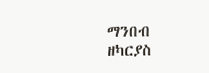ማንበብ ዘካርያስ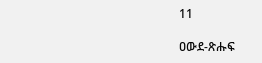11

ዐውደ-ጽሑፍ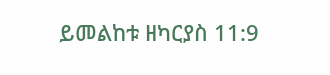ይመልከቱ ዘካርያስ 11:9